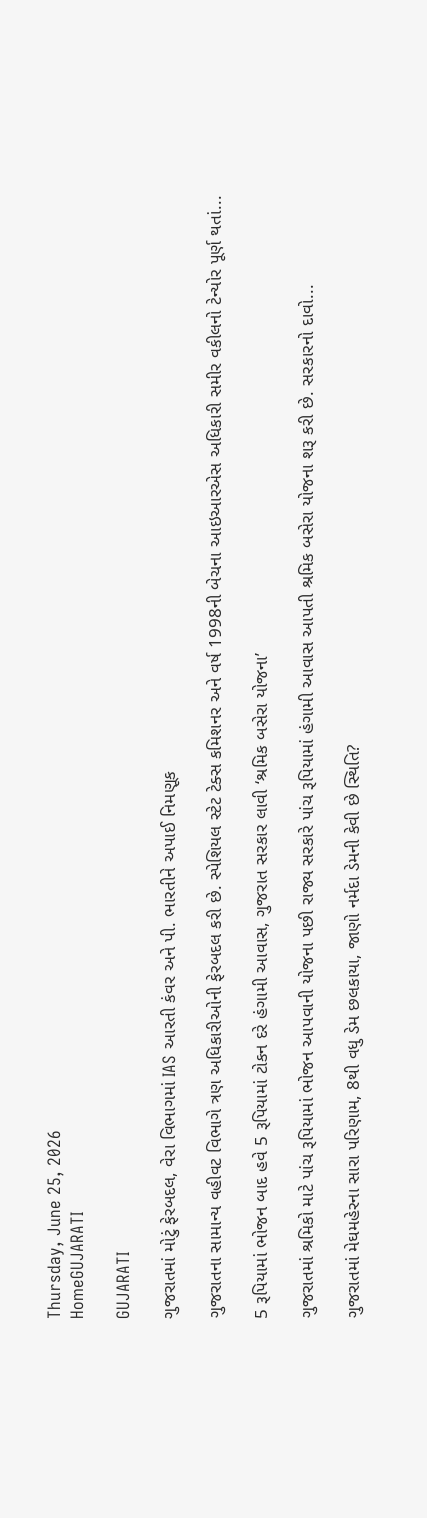Thursday, June 25, 2026
HomeGUJARATI

GUJARATI

ગુજરાતમાં મોટું ફેરબદલ, વેરા વિભાગમાં IAS આરતી કંવર અને પી. ભારતીને અપાઈ નિમણૂક

ગુજરાતના સામાન્ય વહીવટ વિભાગે ત્રણ અધિકારીઓની ફેરબદલ કરી છે. સ્પેશિયલ સ્ટેટ ટેક્સ કમિશનર અને વર્ષ 1998ની બેચના આઇઆરએસ અધિકારી સમીર વકીલનો ટેન્યોર પૂર્ણ થતાં...

5 રૂપિયામાં ભોજન બાદ હવે 5 રૂપિયામાં ટોકન દરે હંગામી આવાસ, ગુજરાત સરકાર લાવી ‘શ્રમિક બસેરા યોજના’

ગુજરાતમાં શ્રમિકો માટે પાંચ રૂપિયામાં ભોજન આપવાની યોજના પછી રાજ્ય સરકારે પાંચ રૂપિયામાં હંગામી આવાસ આપતી શ્રમિક બસેરા યોજના શરૂ કરી છે. સરકારનો દાવો...

ગુજરાતમાં મેઘમહેરના સારા પરિણામ, 8થી વધુ ડેમ છલકાયા, જાણો નર્મદા ડેમની કેવી છે સ્થિતિ?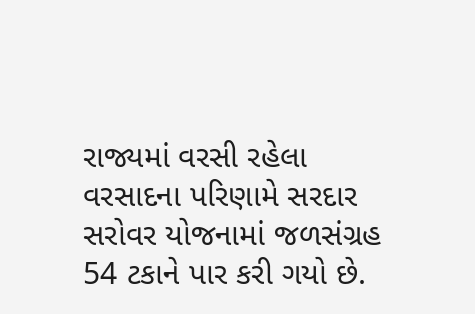રાજ્યમાં વરસી રહેલા વરસાદના પરિણામે સરદાર સરોવર યોજનામાં જળસંગ્રહ 54 ટકાને પાર કરી ગયો છે.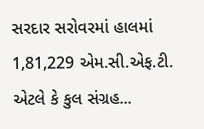સરદાર સરોવરમાં હાલમાં 1,81,229 એમ.સી.એફ.ટી. એટલે કે કુલ સંગ્રહ...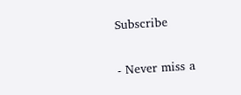Subscribe

- Never miss a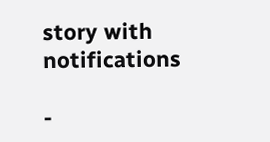story with notifications

-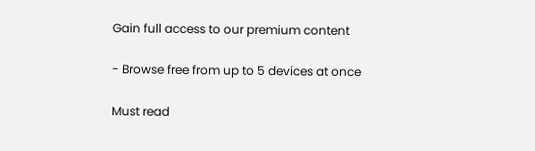Gain full access to our premium content

- Browse free from up to 5 devices at once

Must read